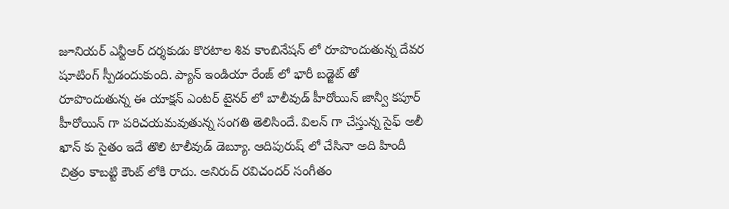జూనియర్ ఎన్టీఆర్ దర్శకుడు కొరటాల శివ కాంబినేషన్ లో రూపొందుతున్న దేవర షూటింగ్ స్పీడందుకుంది. ప్యాన్ ఇండియా రేంజ్ లో భారీ బడ్జెట్ తో రూపొందుతున్న ఈ యాక్షన్ ఎంటర్ టైనర్ లో బాలీవుడ్ హీరోయిన్ జాన్వీ కపూర్ హీరోయిన్ గా పరిచయమవుతున్న సంగతి తెలిసిందే. విలన్ గా చేస్తున్న సైఫ్ అలీ ఖాన్ కు సైతం ఇదే తొలి టాలీవుడ్ డెబ్యూ. ఆదిపురుష్ లో చేసినా అది హిందీ చిత్రం కాబట్టి కౌంట్ లోకి రాదు. అనిరుద్ రవిచందర్ సంగీతం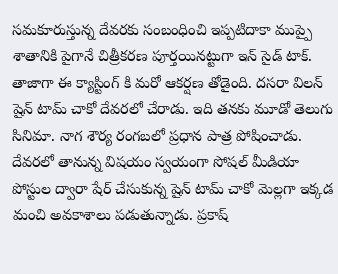సమకూరుస్తున్న దేవరకు సంబంధించి ఇప్పటిదాకా ముప్పై శాతానికి పైగానే చిత్రీకరణ పూర్తయినట్టుగా ఇన్ సైడ్ టాక్.
తాజాగా ఈ క్యాస్టింగ్ కి మరో ఆకర్షణ తోడైంది. దసరా విలన్ షైన్ టామ్ చాకో దేవరలో చేరాడు. ఇది తనకు మూడో తెలుగు సినిమా. నాగ శౌర్య రంగబలో ప్రధాన పాత్ర పోషించాడు. దేవరలో తానున్న విషయం స్వయంగా సోషల్ మీడియా పోస్టుల ద్వారా షేర్ చేసుకున్న షైన్ టామ్ చాకో మెల్లగా ఇక్కడ మంచి అవకాశాలు పడుతున్నాడు. ప్రకాష్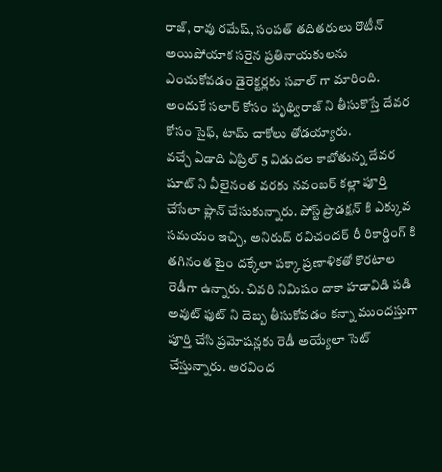రాజ్, రావు రమేష్, సంపత్ తదితరులు రొటీన్ అయిపోయాక సరైన ప్రతినాయకులను ఎంచుకోవడం డైరెక్టర్లకు సవాల్ గా మారింది. అందుకే సలార్ కోసం పృథ్విరాజ్ ని తీసుకొస్తే దేవర కోసం సైఫ్, టామ్ చాకోలు తోడయ్యారు.
వచ్చే ఏడాది ఏప్రిల్ 5 విడుదల కాబోతున్న దేవర షూట్ ని వీలైనంత వరకు నవంబర్ కల్లా పూర్తి చేసేలా ప్లాన్ చేసుకున్నారు. పోస్ట్ ప్రొడక్షన్ కి ఎక్కువ సమయం ఇచ్చి, అనిరుద్ రవిచందర్ రీ రికార్డింగ్ కి తగినంత టైం దక్కేలా పక్కా ప్రణాళికతో కొరటాల రెడీగా ఉన్నారు. చివరి నిమిషం దాకా హడావిడి పడి అవుట్ ఫుట్ ని దెబ్బ తీసుకోవడం కన్నా ముందస్తుగా పూర్తి చేసి ప్రమోషన్లకు రెడీ అయ్యేలా సెట్ చేస్తున్నారు. అరవింద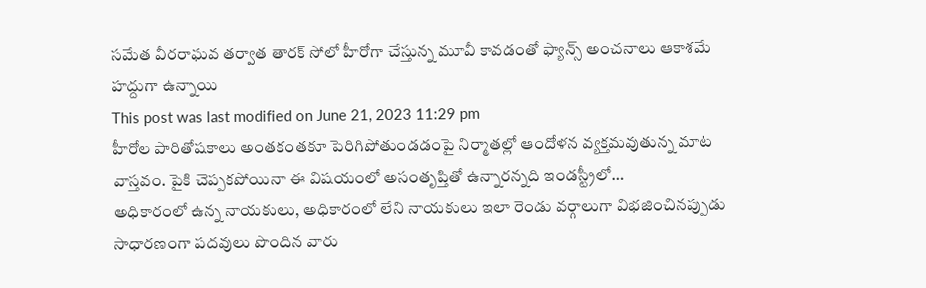సమేత వీరరాఘవ తర్వాత తారక్ సోలో హీరోగా చేస్తున్న మూవీ కావడంతో ఫ్యాన్స్ అంచనాలు ఆకాశమే హద్దుగా ఉన్నాయి
This post was last modified on June 21, 2023 11:29 pm
హీరోల పారితోషకాలు అంతకంతకూ పెరిగిపోతుండడంపై నిర్మాతల్లో ఆందోళన వ్యక్తమవుతున్న మాట వాస్తవం. పైకి చెప్పకపోయినా ఈ విషయంలో అసంతృప్తితో ఉన్నారన్నది ఇండస్ట్రీలో…
అధికారంలో ఉన్న నాయకులు, అధికారంలో లేని నాయకులు ఇలా రెండు వర్గాలుగా విభజించినప్పుడు సాధారణంగా పదవులు పొందిన వారు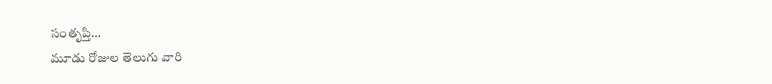సంతృప్తి…
మూడు రోజుల తెలుగు వారి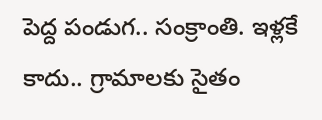పెద్ద పండుగ.. సంక్రాంతి. ఇళ్లకే కాదు.. గ్రామాలకు సైతం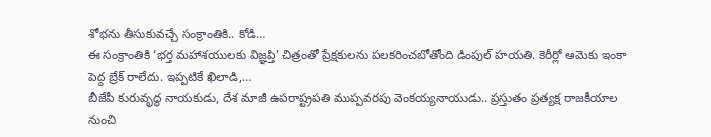శోభను తీసుకువచ్చే సంక్రాంతికి.. కోడి…
ఈ సంక్రాంతికి ‘భర్త మహాశయులకు విజ్ఞప్తి’ చిత్రంతో ప్రేక్షకులను పలకరించబోతోంది డింపుల్ హయతి. కెరీర్లో ఆమెకు ఇంకా పెద్ద బ్రేక్ రాలేదు. ఇప్పటికే ఖిలాడి,…
బీజేపీ కురువృద్ధ నాయకుడు, దేశ మాజీ ఉపరాష్ట్రపతి ముప్పవరపు వెంకయ్యనాయుడు.. ప్రస్తుతం ప్రత్యక్ష రాజకీయాల నుంచి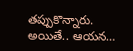తప్పుకొన్నారు. అయితే.. ఆయన…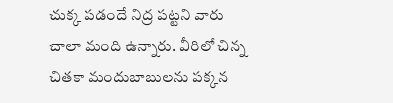చుక్క పడందే నిద్ర పట్టని వారు చాలా మంది ఉన్నారు. వీరిలో చిన్న చితకా మందుబాబులను పక్కన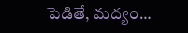పెడితే, మద్యం…